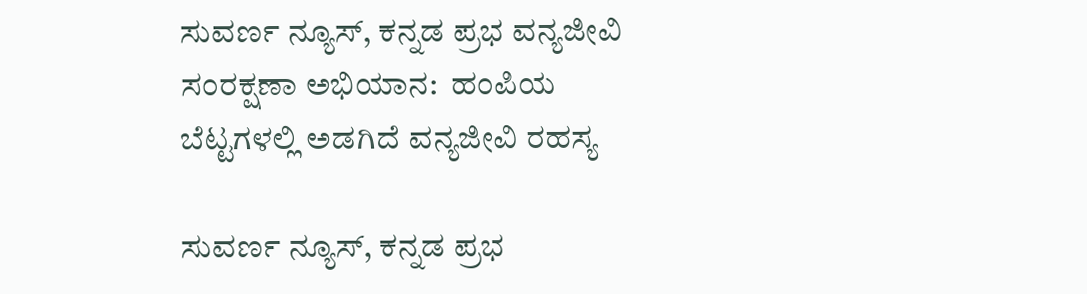ಸುವರ್ಣ ನ್ಯೂಸ್, ಕನ್ನಡ ಪ್ರಭ ವನ್ಯಜೀವಿ ಸಂರಕ್ಷಣಾ ಅಭಿಯಾನ:  ಹಂಪಿಯ ಬೆಟ್ಟಗಳಲ್ಲಿ ಅಡಗಿದೆ ವನ್ಯಜೀವಿ ರಹಸ್ಯ

ಸುವರ್ಣ ನ್ಯೂಸ್, ಕನ್ನಡ ಪ್ರಭ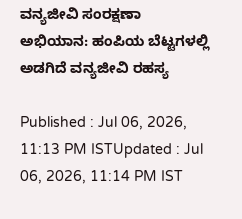ವನ್ಯಜೀವಿ ಸಂರಕ್ಷಣಾ ಅಭಿಯಾನ: ಹಂಪಿಯ ಬೆಟ್ಟಗಳಲ್ಲಿ ಅಡಗಿದೆ ವನ್ಯಜೀವಿ ರಹಸ್ಯ

Published : Jul 06, 2026, 11:13 PM ISTUpdated : Jul 06, 2026, 11:14 PM IST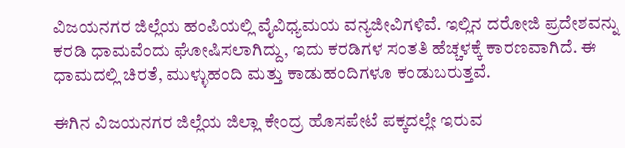ವಿಜಯನಗರ ಜಿಲ್ಲೆಯ ಹಂಪಿಯಲ್ಲಿ ವೈವಿಧ್ಯಮಯ ವನ್ಯಜೀವಿಗಳಿವೆ. ಇಲ್ಲಿನ ದರೋಜಿ ಪ್ರದೇಶವನ್ನು ಕರಡಿ ಧಾಮವೆಂದು ಘೋಷಿಸಲಾಗಿದ್ದು, ಇದು ಕರಡಿಗಳ ಸಂತತಿ ಹೆಚ್ಚಳಕ್ಕೆ ಕಾರಣವಾಗಿದೆ. ಈ ಧಾಮದಲ್ಲಿ ಚಿರತೆ, ಮುಳ್ಳುಹಂದಿ ಮತ್ತು ಕಾಡುಹಂದಿಗಳೂ ಕಂಡುಬರುತ್ತವೆ.

ಈಗಿನ ವಿಜಯನಗರ ಜಿಲ್ಲೆಯ ಜಿಲ್ಲಾ ಕೇಂದ್ರ ಹೊಸಪೇಟೆ ಪಕ್ಕದಲ್ಲೇ ಇರುವ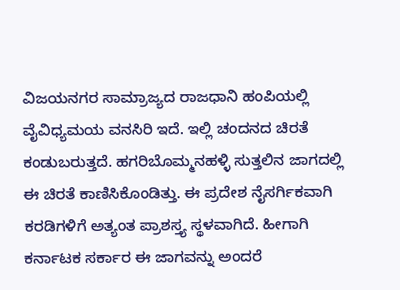ವಿಜಯನಗರ ಸಾಮ್ರಾಜ್ಯದ ರಾಜಧಾನಿ ಹಂಪಿಯಲ್ಲಿ ವೈವಿಧ್ಯಮಯ ವನಸಿರಿ ಇದೆ. ಇಲ್ಲಿ ಚಂದನದ ಚಿರತೆ ಕಂಡುಬರುತ್ತದೆ. ಹಗರಿಬೊಮ್ಮನಹಳ್ಳಿ ಸುತ್ತಲಿನ ಜಾಗದಲ್ಲಿ ಈ ಚಿರತೆ ಕಾಣಿಸಿಕೊಂಡಿತ್ತು. ಈ ಪ್ರದೇಶ ನೈಸರ್ಗಿಕವಾಗಿ ಕರಡಿಗಳಿಗೆ ಅತ್ಯಂತ ಪ್ರಾಶಸ್ತ್ಯ ಸ್ಥಳವಾಗಿದೆ. ಹೀಗಾಗಿ ಕರ್ನಾಟಕ ಸರ್ಕಾರ ಈ ಜಾಗವನ್ನು ಅಂದರೆ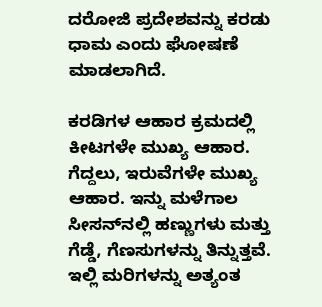ದರೋಜಿ ಪ್ರದೇಶವನ್ನು ಕರಡು ಧಾಮ ಎಂದು ಘೋಷಣೆ ಮಾಡಲಾಗಿದೆ.

ಕರಡಿಗಳ ಆಹಾರ ಕ್ರಮದಲ್ಲಿ ಕೀಟಗಳೇ ಮುಖ್ಯ ಆಹಾರ. ಗೆದ್ದಲು, ಇರುವೆಗಳೇ ಮುಖ್ಯ ಆಹಾರ. ಇನ್ನು ಮಳೆಗಾಲ ಸೀಸನ್‌ನಲ್ಲಿ ಹಣ್ಣುಗಳು ಮತ್ತು ಗೆಡ್ಡೆ, ಗೆಣಸುಗಳನ್ನು ತಿನ್ನುತ್ತವೆ. ಇಲ್ಲಿ ಮರಿಗಳನ್ನು ಅತ್ಯಂತ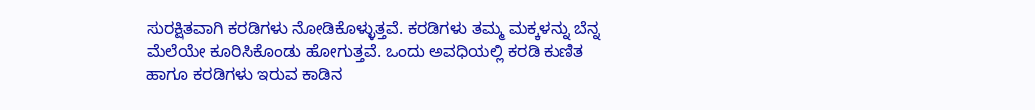ಸುರಕ್ಷಿತವಾಗಿ ಕರಡಿಗಳು ನೋಡಿಕೊಳ್ಳುತ್ತವೆ. ಕರಡಿಗಳು ತಮ್ಮ ಮಕ್ಕಳನ್ನು ಬೆನ್ನ ಮೆಲೆಯೇ ಕೂರಿಸಿಕೊಂಡು ಹೋಗುತ್ತವೆ. ಒಂದು ಅವಧಿಯಲ್ಲಿ ಕರಡಿ ಕುಣಿತ ಹಾಗೂ ಕರಡಿಗಳು ಇರುವ ಕಾಡಿನ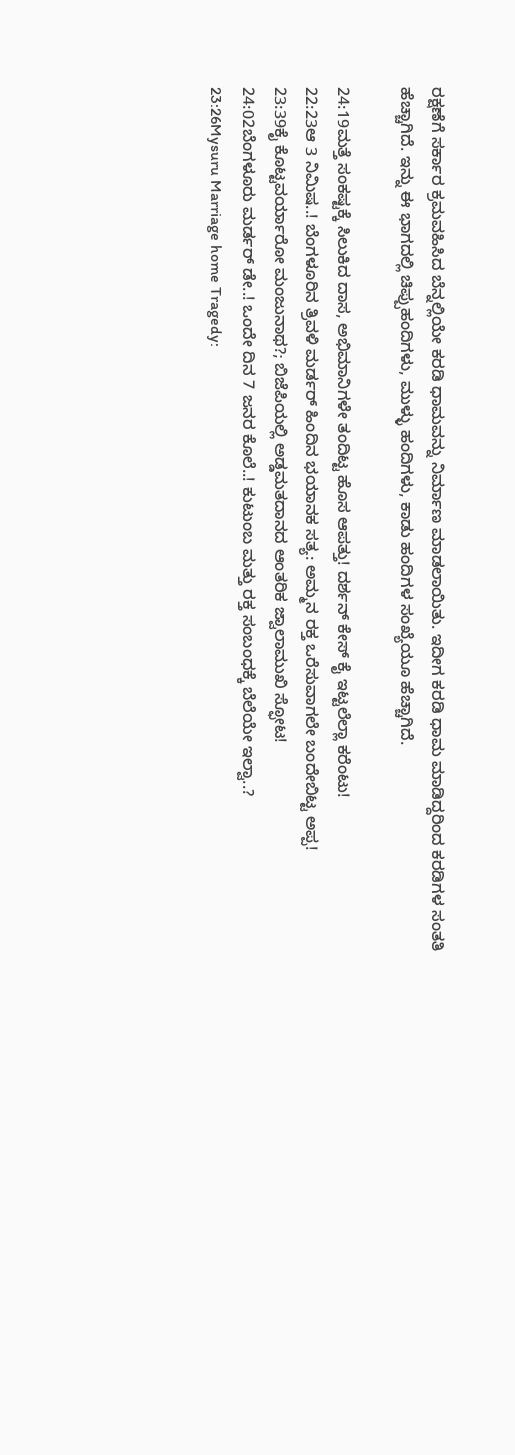ರಕ್ಷಣೆಗೆ ಸರ್ಕಾರ ಕ್ರಮವಹಿಸಿದ ಬೆನ್ನಲ್ಲಿಯೇ ಕರಡಿ ಧಾಮವನ್ನು ನಿರ್ಮಾಣ ಮಾಡಲಾಯಿತು. ಇದೀಗ ಕರಡಿ ಧಾಮ ಮಾಡಿದ್ದರಿಂದ ಕರಡಿಗಳ ಸಂತತಿ ಹೆಚ್ಚಾಗಿದೆ. ಇನ್ನು ಈ ಭಾಗದಲ್ಲಿ ಚಿಪ್ಪುಹಂದಿಗಳು, ಮುಳ್ಳು ಹಂದಿಗಳು, ಕಾಡು ಹಂದಿಗಳ ಸಂಖ್ಯೆಯೂ ಹೆಚ್ಚಾಗಿದೆ.

24:19ಮತ್ತೆ ಸಂಕಷ್ಟಕ್ಕೆ ಸಿಲುಕಿದ ದಾಸ, ಅಭಿಮಾನಿಗಳೇ ತಂದಿಟ್ಟ ಹೊಸ ಆಪತ್ತು! ದರ್ಶನ್ ಕೇಸ್ ಕೈ ಇಟ್ಟಲೆಲ್ಲಾ ಕರೆಂಟು!
22:23ಆ 3 ನಿಮಿಷ..! ಬೆಂಗಳೂರಿನ ತ್ರಿವಳಿ ಮರ್ಡರ್ ಹಿಂದಿನ ಭಯಾನಕ ಸತ್ಯ: ಅಮ್ಮನ ರಕ್ತ ಒರೆಸುವಾಗಲೇ ಬಂದೇಬಿಟ್ಟ ಅಪ್ಪ!
23:39ಕೈ ಕೊಟ್ಟವರ್ಯಾರೋ ಮಂಜುನಾಥ?; ಬಿಜೆಪಿಯಲ್ಲಿ ಅಡ್ಡಮತದಾನದ ಆಂತರಿಕ ಜ್ವಾಲಾಮುಖಿ ಸ್ಫೋಟ!
24:02ಬೆಂಗಳೂರು ಮರ್ಡರ್ ಡೇ..! ಒಂದೇ ದಿನ 7 ಜನರ ಕೊಲೆ..! ಕುಟುಂಬ ಮತ್ತು ರಕ್ತ ಸಂಬಂಧಕ್ಕೆ ಬೆಲೆಯೇ ಇಲ್ವಾ..?
23:26Mysuru Marriage home Tragedy: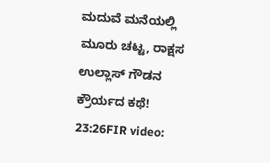ಮದುವೆ ಮನೆಯಲ್ಲಿ ಮೂರು ಚಟ್ಟ, ರಾಕ್ಷಸ ಉಲ್ಲಾಸ್ ಗೌಡನ ಕ್ರೌರ್ಯದ ಕಥೆ!
23:26FIR video: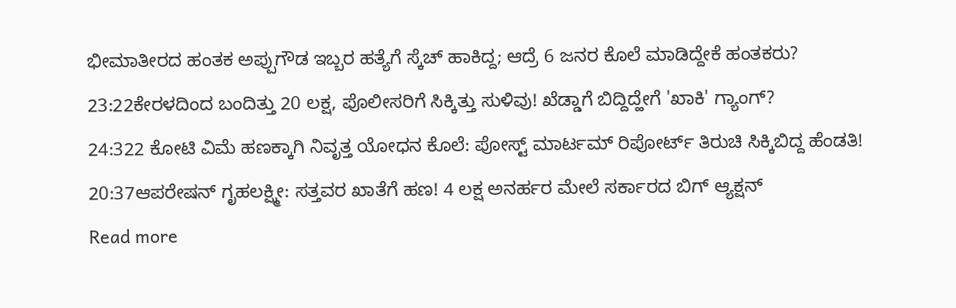ಭೀಮಾತೀರದ ಹಂತಕ ಅಪ್ಪುಗೌಡ ಇಬ್ಬರ ಹತ್ಯೆಗೆ ಸ್ಕೆಚ್ ಹಾಕಿದ್ದ; ಆದ್ರೆ 6 ಜನರ ಕೊಲೆ ಮಾಡಿದ್ದೇಕೆ ಹಂತಕರು?
23:22ಕೇರಳದಿಂದ ಬಂದಿತ್ತು 20 ಲಕ್ಷ, ಪೊಲೀಸರಿಗೆ ಸಿಕ್ಕಿತ್ತು ಸುಳಿವು! ಖೆಡ್ಡಾಗೆ ಬಿದ್ದಿದ್ಹೇಗೆ 'ಖಾಕಿ' ಗ್ಯಾಂಗ್?
24:322 ಕೋಟಿ ವಿಮೆ ಹಣಕ್ಕಾಗಿ ನಿವೃತ್ತ ಯೋಧನ ಕೊಲೆ: ಪೋಸ್ಟ್ ಮಾರ್ಟಮ್ ರಿಪೋರ್ಟ್ ತಿರುಚಿ ಸಿಕ್ಕಿಬಿದ್ದ ಹೆಂಡತಿ!
20:37ಆಪರೇಷನ್ ಗೃಹಲಕ್ಷ್ಮೀ: ಸತ್ತವರ ಖಾತೆಗೆ ಹಣ! 4 ಲಕ್ಷ ಅನರ್ಹರ ಮೇಲೆ ಸರ್ಕಾರದ ಬಿಗ್ ಆ್ಯಕ್ಷನ್
Read more